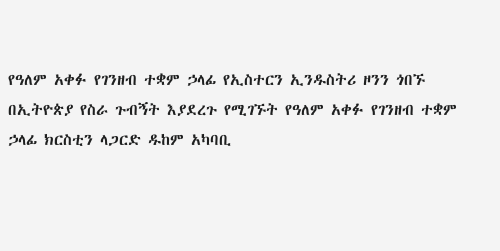የዓለም አቀፉ የገንዘብ ተቋም ኃላፊ የኢስተርን ኢንዱስትሪ ዞንን ጎበኙ
በኢትዮጵያ የስራ ጉብኝት እያደረጉ የሚገኙት የዓለም አቀፉ የገንዘብ ተቋም ኃላፊ ክርስቲን ላጋርድ ዱከም አካባቢ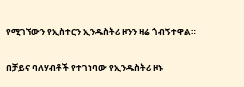የሚገኘውን የኢስተርን ኢንዱስትሪ ዞንን ዛሬ ጎብኝተዋል።

በቻይና ባለሃብቶች የተገነባው የኢንዱስትሪ ዞኑ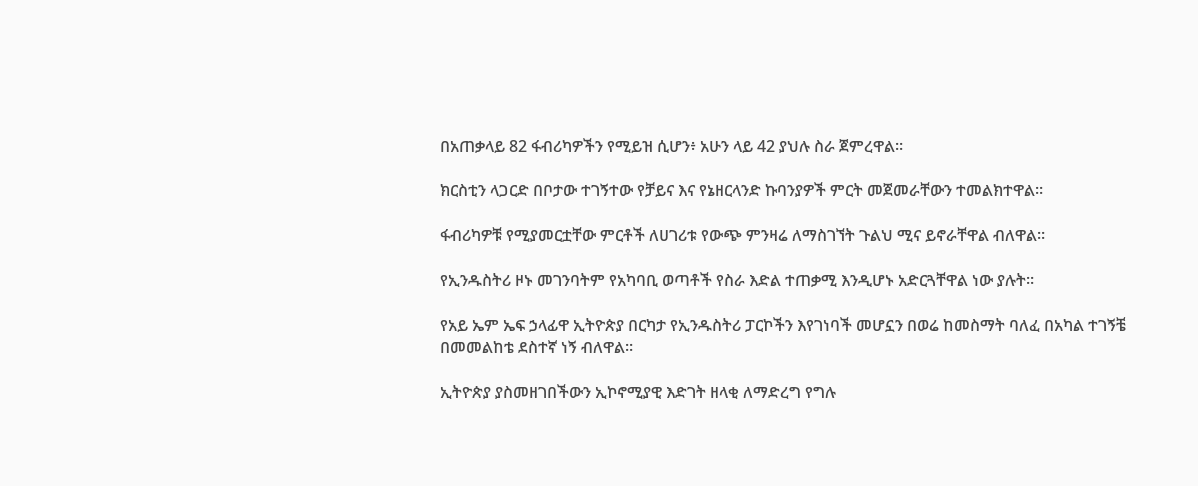በአጠቃላይ 82 ፋብሪካዎችን የሚይዝ ሲሆን፥ አሁን ላይ 42 ያህሉ ስራ ጀምረዋል።

ክርስቲን ላጋርድ በቦታው ተገኝተው የቻይና እና የኔዘርላንድ ኩባንያዎች ምርት መጀመራቸውን ተመልክተዋል።

ፋብሪካዎቹ የሚያመርቷቸው ምርቶች ለሀገሪቱ የውጭ ምንዛሬ ለማስገኘት ጉልህ ሚና ይኖራቸዋል ብለዋል።

የኢንዱስትሪ ዞኑ መገንባትም የአካባቢ ወጣቶች የስራ እድል ተጠቃሚ እንዲሆኑ አድርጓቸዋል ነው ያሉት።

የአይ ኤም ኤፍ ኃላፊዋ ኢትዮጵያ በርካታ የኢንዱስትሪ ፓርኮችን እየገነባች መሆኗን በወሬ ከመስማት ባለፈ በአካል ተገኝቼ በመመልከቴ ደስተኛ ነኝ ብለዋል።

ኢትዮጵያ ያስመዘገበችውን ኢኮኖሚያዊ እድገት ዘላቂ ለማድረግ የግሉ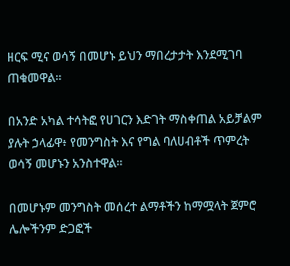ዘርፍ ሚና ወሳኝ በመሆኑ ይህን ማበረታታት እንደሚገባ ጠቁመዋል።

በአንድ አካል ተሳትፎ የሀገርን እድገት ማስቀጠል አይቻልም ያሉት ኃላፊዋ፥ የመንግስት እና የግል ባለሀብቶች ጥምረት ወሳኝ መሆኑን አንስተዋል።

በመሆኑም መንግስት መሰረተ ልማቶችን ከማሟላት ጀምሮ ሌሎችንም ድጋፎች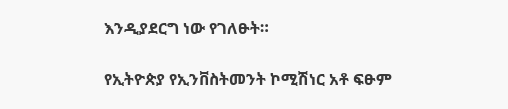እንዲያደርግ ነው የገለፁት።

የኢትዮጵያ የኢንቨስትመንት ኮሚሽነር አቶ ፍፁም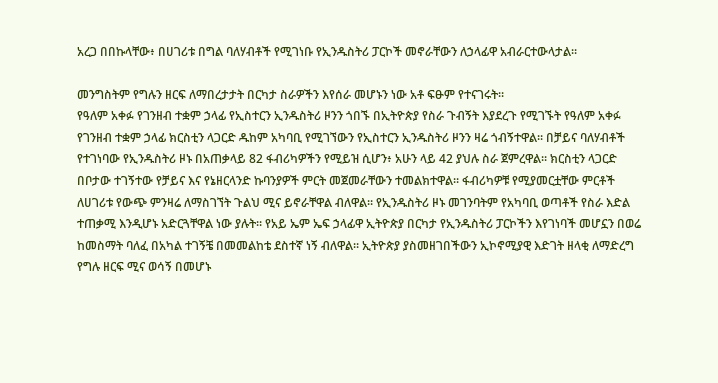አረጋ በበኩላቸው፥ በሀገሪቱ በግል ባለሃብቶች የሚገነቡ የኢንዱስትሪ ፓርኮች መኖራቸውን ለኃላፊዋ አብራርተውላታል።

መንግስትም የግሉን ዘርፍ ለማበረታታት በርካታ ስራዎችን እየሰራ መሆኑን ነው አቶ ፍፁም የተናገሩት።
የዓለም አቀፉ የገንዘብ ተቋም ኃላፊ የኢስተርን ኢንዱስትሪ ዞንን ጎበኙ በኢትዮጵያ የስራ ጉብኝት እያደረጉ የሚገኙት የዓለም አቀፉ የገንዘብ ተቋም ኃላፊ ክርስቲን ላጋርድ ዱከም አካባቢ የሚገኘውን የኢስተርን ኢንዱስትሪ ዞንን ዛሬ ጎብኝተዋል። በቻይና ባለሃብቶች የተገነባው የኢንዱስትሪ ዞኑ በአጠቃላይ 82 ፋብሪካዎችን የሚይዝ ሲሆን፥ አሁን ላይ 42 ያህሉ ስራ ጀምረዋል። ክርስቲን ላጋርድ በቦታው ተገኝተው የቻይና እና የኔዘርላንድ ኩባንያዎች ምርት መጀመራቸውን ተመልክተዋል። ፋብሪካዎቹ የሚያመርቷቸው ምርቶች ለሀገሪቱ የውጭ ምንዛሬ ለማስገኘት ጉልህ ሚና ይኖራቸዋል ብለዋል። የኢንዱስትሪ ዞኑ መገንባትም የአካባቢ ወጣቶች የስራ እድል ተጠቃሚ እንዲሆኑ አድርጓቸዋል ነው ያሉት። የአይ ኤም ኤፍ ኃላፊዋ ኢትዮጵያ በርካታ የኢንዱስትሪ ፓርኮችን እየገነባች መሆኗን በወሬ ከመስማት ባለፈ በአካል ተገኝቼ በመመልከቴ ደስተኛ ነኝ ብለዋል። ኢትዮጵያ ያስመዘገበችውን ኢኮኖሚያዊ እድገት ዘላቂ ለማድረግ የግሉ ዘርፍ ሚና ወሳኝ በመሆኑ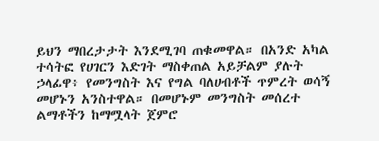ይህን ማበረታታት እንደሚገባ ጠቁመዋል። በአንድ አካል ተሳትፎ የሀገርን እድገት ማስቀጠል አይቻልም ያሉት ኃላፊዋ፥ የመንግስት እና የግል ባለሀብቶች ጥምረት ወሳኝ መሆኑን አንስተዋል። በመሆኑም መንግስት መሰረተ ልማቶችን ከማሟላት ጀምሮ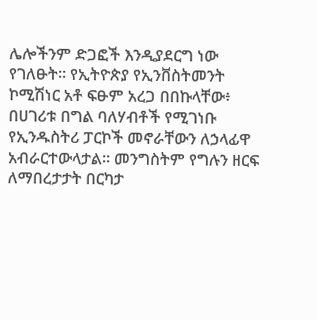ሌሎችንም ድጋፎች እንዲያደርግ ነው የገለፁት። የኢትዮጵያ የኢንቨስትመንት ኮሚሽነር አቶ ፍፁም አረጋ በበኩላቸው፥ በሀገሪቱ በግል ባለሃብቶች የሚገነቡ የኢንዱስትሪ ፓርኮች መኖራቸውን ለኃላፊዋ አብራርተውላታል። መንግስትም የግሉን ዘርፍ ለማበረታታት በርካታ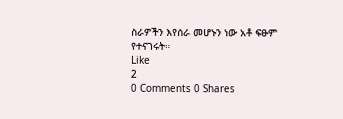ስራዎችን እየሰራ መሆኑን ነው አቶ ፍፁም የተናገሩት።
Like
2
0 Comments 0 Shares